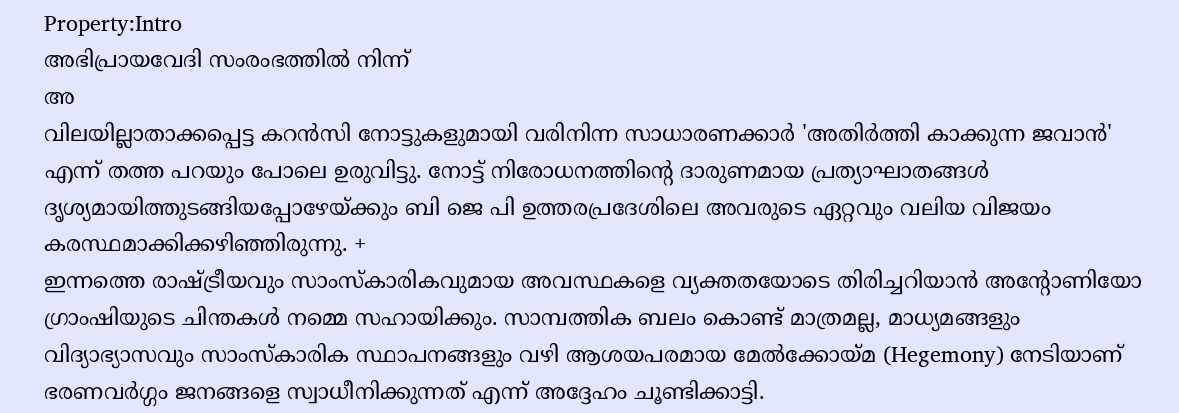Property:Intro
അഭിപ്രായവേദി സംരംഭത്തിൽ നിന്ന്
അ
വിലയില്ലാതാക്കപ്പെട്ട കറൻസി നോട്ടുകളുമായി വരിനിന്ന സാധാരണക്കാർ 'അതിർത്തി കാക്കുന്ന ജവാൻ' എന്ന് തത്ത പറയും പോലെ ഉരുവിട്ടു. നോട്ട് നിരോധനത്തിന്റെ ദാരുണമായ പ്രത്യാഘാതങ്ങൾ ദൃശ്യമായിത്തുടങ്ങിയപ്പോഴേയ്ക്കും ബി ജെ പി ഉത്തരപ്രദേശിലെ അവരുടെ ഏറ്റവും വലിയ വിജയം കരസ്ഥമാക്കിക്കഴിഞ്ഞിരുന്നു. +
ഇന്നത്തെ രാഷ്ട്രീയവും സാംസ്കാരികവുമായ അവസ്ഥകളെ വ്യക്തതയോടെ തിരിച്ചറിയാൻ അന്റോണിയോ ഗ്രാംഷിയുടെ ചിന്തകൾ നമ്മെ സഹായിക്കും. സാമ്പത്തിക ബലം കൊണ്ട് മാത്രമല്ല, മാധ്യമങ്ങളും വിദ്യാഭ്യാസവും സാംസ്കാരിക സ്ഥാപനങ്ങളും വഴി ആശയപരമായ മേൽക്കോയ്മ (Hegemony) നേടിയാണ് ഭരണവർഗ്ഗം ജനങ്ങളെ സ്വാധീനിക്കുന്നത് എന്ന് അദ്ദേഹം ചൂണ്ടിക്കാട്ടി.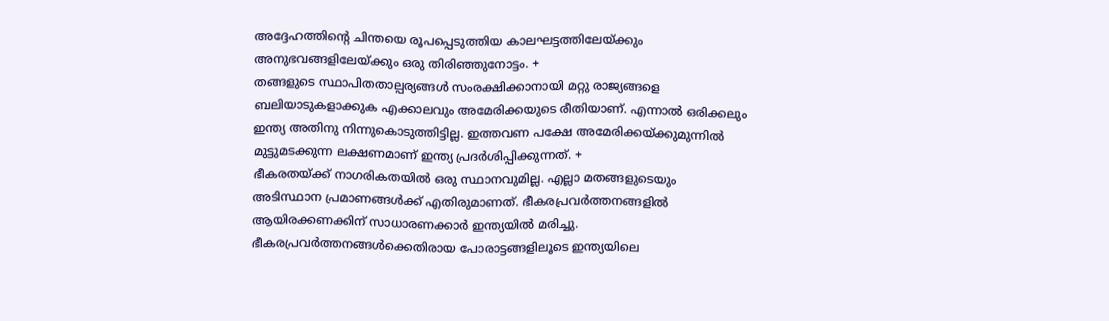അദ്ദേഹത്തിന്റെ ചിന്തയെ രൂപപ്പെടുത്തിയ കാലഘട്ടത്തിലേയ്ക്കും അനുഭവങ്ങളിലേയ്ക്കും ഒരു തിരിഞ്ഞുനോട്ടം. +
തങ്ങളുടെ സ്ഥാപിതതാല്പര്യങ്ങൾ സംരക്ഷിക്കാനായി മറ്റു രാജ്യങ്ങളെ ബലിയാടുകളാക്കുക എക്കാലവും അമേരിക്കയുടെ രീതിയാണ്. എന്നാൽ ഒരിക്കലും ഇന്ത്യ അതിനു നിന്നുകൊടുത്തിട്ടില്ല. ഇത്തവണ പക്ഷേ അമേരിക്കയ്ക്കുമുന്നിൽ മുട്ടുമടക്കുന്ന ലക്ഷണമാണ് ഇന്ത്യ പ്രദർശിപ്പിക്കുന്നത്. +
ഭീകരതയ്ക്ക് നാഗരികതയിൽ ഒരു സ്ഥാനവുമില്ല. എല്ലാ മതങ്ങളുടെയും അടിസ്ഥാന പ്രമാണങ്ങൾക്ക് എതിരുമാണത്. ഭീകരപ്രവർത്തനങ്ങളിൽ ആയിരക്കണക്കിന് സാധാരണക്കാർ ഇന്ത്യയിൽ മരിച്ചു. ഭീകരപ്രവർത്തനങ്ങൾക്കെതിരായ പോരാട്ടങ്ങളിലൂടെ ഇന്ത്യയിലെ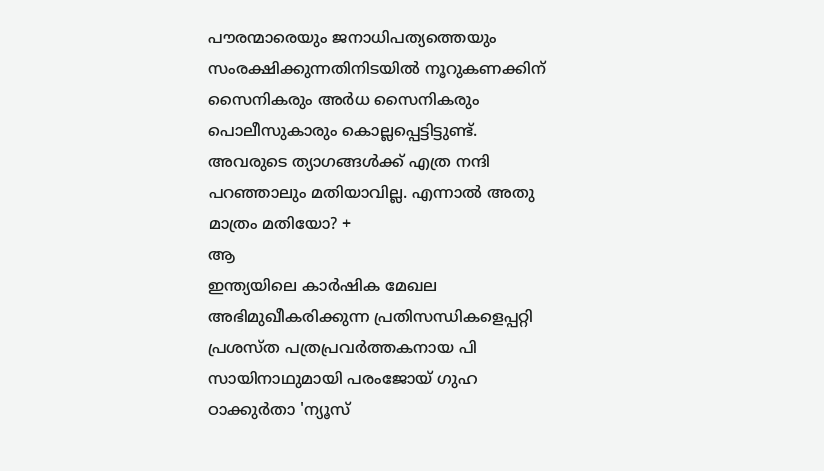പൗരന്മാരെയും ജനാധിപത്യത്തെയും സംരക്ഷിക്കുന്നതിനിടയിൽ നൂറുകണക്കിന് സൈനികരും അർധ സൈനികരും പൊലീസുകാരും കൊല്ലപ്പെട്ടിട്ടുണ്ട്. അവരുടെ ത്യാഗങ്ങൾക്ക് എത്ര നന്ദി പറഞ്ഞാലും മതിയാവില്ല. എന്നാൽ അതു മാത്രം മതിയോ? +
ആ
ഇന്ത്യയിലെ കാർഷിക മേഖല അഭിമുഖീകരിക്കുന്ന പ്രതിസന്ധികളെപ്പറ്റി പ്രശസ്ത പത്രപ്രവർത്തകനായ പി സായിനാഥുമായി പരംജോയ് ഗുഹ ഠാക്കുർതാ 'ന്യൂസ്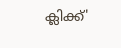ക്ലിക്ക്'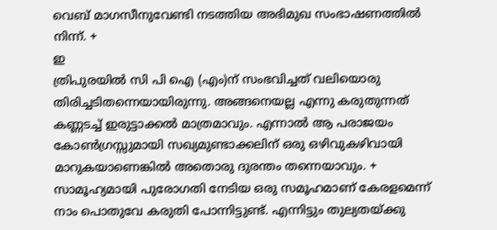വെബ് മാഗസീനുവേണ്ടി നടത്തിയ അഭിമുഖ സംഭാഷണത്തിൽ നിന്ന്. +
ഇ
ത്രിപുരയിൽ സി പി ഐ (എം)ന് സംഭവിച്ചത് വലിയൊരു തിരിച്ചടിതന്നെയായിരുന്നു. അങ്ങനെയല്ല എന്നു കരുതുന്നത് കണ്ണടച്ച് ഇരുട്ടാക്കൽ മാത്രമാവും. എന്നാൽ ആ പരാജയം കോൺഗ്രസ്സുമായി സഖ്യമുണ്ടാക്കലിന് ഒരു ഒഴിവുകഴിവായി മാറുകയാണെങ്കിൽ അതൊരു ദുരന്തം തന്നെയാവും. +
സാമൂഹ്യമായി പുരോഗതി നേടിയ ഒരു സമൂഹമാണ് കേരളമെന്ന് നാം പൊതുവേ കരുതി പോന്നിട്ടുണ്ട്. എന്നിട്ടും തുല്യതയ്ക്കു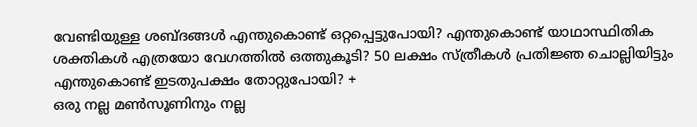വേണ്ടിയുള്ള ശബ്ദങ്ങൾ എന്തുകൊണ്ട് ഒറ്റപ്പെട്ടുപോയി? എന്തുകൊണ്ട് യാഥാസ്ഥിതിക ശക്തികൾ എത്രയോ വേഗത്തിൽ ഒത്തുകൂടി? 50 ലക്ഷം സ്ത്രീകൾ പ്രതിജ്ഞ ചൊല്ലിയിട്ടും എന്തുകൊണ്ട് ഇടതുപക്ഷം തോറ്റുപോയി? +
ഒരു നല്ല മൺസൂണിനും നല്ല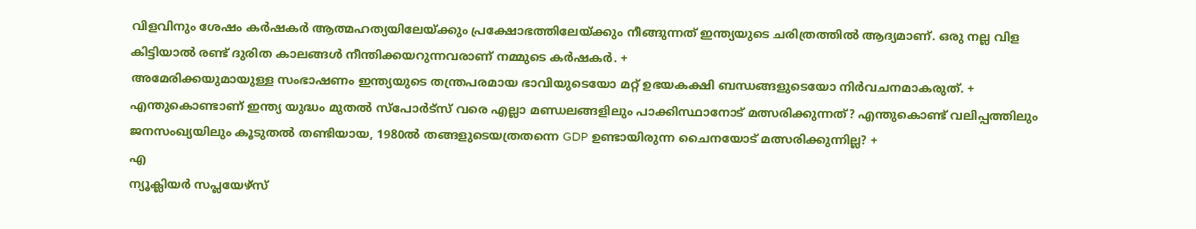വിളവിനും ശേഷം കർഷകർ ആത്മഹത്യയിലേയ്ക്കും പ്രക്ഷോഭത്തിലേയ്ക്കും നീങ്ങുന്നത് ഇന്ത്യയുടെ ചരിത്രത്തിൽ ആദ്യമാണ്. ഒരു നല്ല വിള കിട്ടിയാൽ രണ്ട് ദുരിത കാലങ്ങൾ നീന്തിക്കയറുന്നവരാണ് നമ്മുടെ കർഷകർ. +
അമേരിക്കയുമായുള്ള സംഭാഷണം ഇന്ത്യയുടെ തന്ത്രപരമായ ഭാവിയുടെയോ മറ്റ് ഉഭയകക്ഷി ബന്ധങ്ങളുടെയോ നിർവചനമാകരുത്. +
എന്തുകൊണ്ടാണ് ഇന്ത്യ യുദ്ധം മുതൽ സ്പോർട്സ് വരെ എല്ലാ മണ്ഡലങ്ങളിലും പാക്കിസ്ഥാനോട് മത്സരിക്കുന്നത്? എന്തുകൊണ്ട് വലിപ്പത്തിലും ജനസംഖ്യയിലും കൂടുതൽ തണ്ടിയായ, 1980ൽ തങ്ങളുടെയത്രതന്നെ GDP ഉണ്ടായിരുന്ന ചൈനയോട് മത്സരിക്കുന്നില്ല? +
എ
ന്യൂക്ലിയർ സപ്ലയേഴ്സ്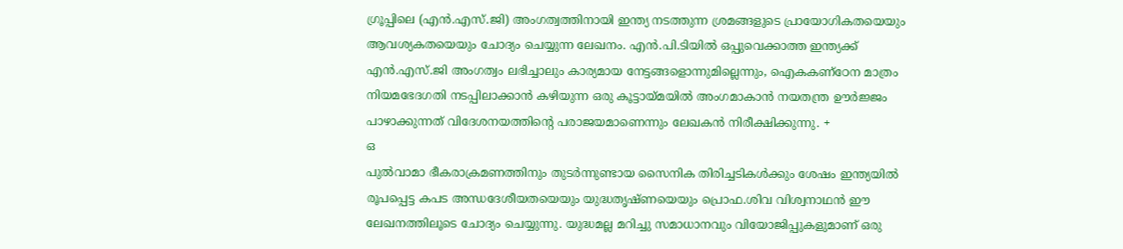ഗ്രൂപ്പിലെ (എൻ.എസ്.ജി) അംഗത്വത്തിനായി ഇന്ത്യ നടത്തുന്ന ശ്രമങ്ങളുടെ പ്രായോഗികതയെയും ആവശ്യകതയെയും ചോദ്യം ചെയ്യുന്ന ലേഖനം. എൻ.പി.ടിയിൽ ഒപ്പുവെക്കാത്ത ഇന്ത്യക്ക് എൻ.എസ്.ജി അംഗത്വം ലഭിച്ചാലും കാര്യമായ നേട്ടങ്ങളൊന്നുമില്ലെന്നും, ഐകകണ്ഠേന മാത്രം നിയമഭേദഗതി നടപ്പിലാക്കാൻ കഴിയുന്ന ഒരു കൂട്ടായ്മയിൽ അംഗമാകാൻ നയതന്ത്ര ഊർജ്ജം പാഴാക്കുന്നത് വിദേശനയത്തിന്റെ പരാജയമാണെന്നും ലേഖകൻ നിരീക്ഷിക്കുന്നു. +
ഒ
പുൽവാമാ ഭീകരാക്രമണത്തിനും തുടർന്നുണ്ടായ സൈനിക തിരിച്ചടികൾക്കും ശേഷം ഇന്ത്യയിൽ രൂപപ്പെട്ട കപട അന്ധദേശീയതയെയും യുദ്ധതൃഷ്ണയെയും പ്രൊഫ.ശിവ വിശ്വനാഥൻ ഈ ലേഖനത്തിലൂടെ ചോദ്യം ചെയ്യുന്നു. യുദ്ധമല്ല മറിച്ചു സമാധാനവും വിയോജിപ്പുകളുമാണ് ഒരു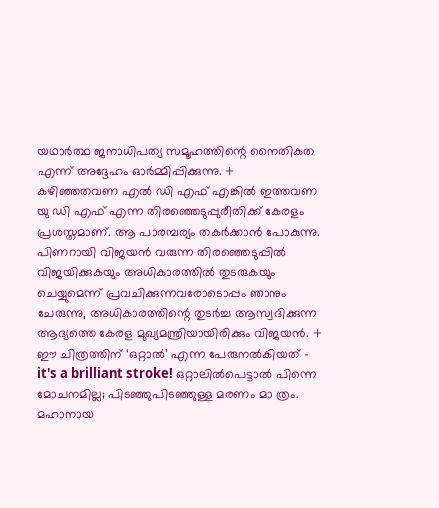യഥാർത്ഥ ജനാധിപത്യ സമൂഹത്തിന്റെ നൈതികത എന്ന് അദ്ദേഹം ഓർമ്മിപ്പിക്കുന്നു. +
കഴിഞ്ഞതവണ എൽ ഡി എഫ് എങ്കിൽ ഇത്തവണ യു ഡി എഫ് എന്ന തിരഞ്ഞെടുപ്പുരീതിക്ക് കേരളം പ്രശസ്തമാണ്. ആ പാരമ്പര്യം തകർക്കാൻ പോകുന്നു. പിണറായി വിജയൻ വരുന്ന തിരഞ്ഞെടുപ്പിൽ വിജയിക്കുകയും അധികാരത്തിൽ തുടരുകയും ചെയ്യുമെന്ന് പ്രവചിക്കുന്നവരോടൊപ്പം ഞാനും ചേരുന്നു, അധികാരത്തിന്റെ തുടർച്ച ആസ്വദിക്കുന്ന ആദ്യത്തെ കേരള മുഖ്യമന്ത്രിയായിരിക്കും വിജയൻ. +
ഈ ചിത്രത്തിന് ‘ഒറ്റാൽ’ എന്ന പേരുനൽകിയത് - it's a brilliant stroke! ഒറ്റാലിൽപെട്ടാൽ പിന്നെ മോചനമില്ല; പിടഞ്ഞുപിടഞ്ഞുള്ള മരണം മാ ത്രം. മഹാനായ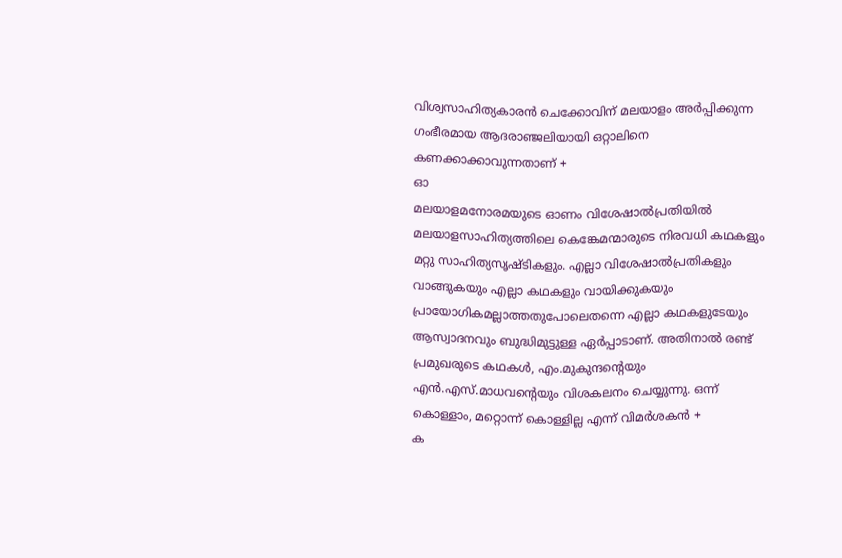വിശ്വസാഹിത്യകാരൻ ചെക്കോവിന് മലയാളം അർപ്പിക്കുന്ന ഗംഭീരമായ ആദരാഞ്ജലിയായി ഒറ്റാലിനെ കണക്കാക്കാവുന്നതാണ് +
ഓ
മലയാളമനോരമയുടെ ഓണം വിശേഷാൽപ്രതിയിൽ മലയാളസാഹിത്യത്തിലെ കെങ്കേമന്മാരുടെ നിരവധി കഥകളും മറ്റു സാഹിത്യസൃഷ്ടികളും. എല്ലാ വിശേഷാൽപ്രതികളും വാങ്ങുകയും എല്ലാ കഥകളും വായിക്കുകയും പ്രായോഗികമല്ലാത്തതുപോലെതന്നെ എല്ലാ കഥകളുടേയും ആസ്വാദനവും ബുദ്ധിമുട്ടുള്ള ഏർപ്പാടാണ്. അതിനാൽ രണ്ട് പ്രമുഖരുടെ കഥകൾ, എം.മുകുന്ദന്റെയും എൻ.എസ്.മാധവന്റെയും വിശകലനം ചെയ്യുന്നു. ഒന്ന് കൊള്ളാം, മറ്റൊന്ന് കൊള്ളില്ല എന്ന് വിമർശകൻ +
ക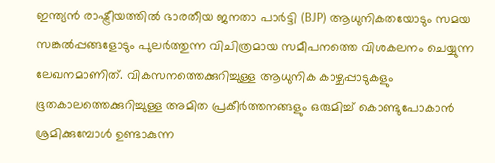ഇന്ത്യൻ രാഷ്ട്രീയത്തിൽ ഭാരതീയ ജനതാ പാർട്ടി (BJP) ആധുനികതയോടും സമയ സങ്കൽപ്പങ്ങളോടും പുലർത്തുന്ന വിചിത്രമായ സമീപനത്തെ വിശകലനം ചെയ്യുന്ന ലേഖനമാണിത്. വികസനത്തെക്കുറിച്ചുള്ള ആധുനിക കാഴ്ചപ്പാടുകളും ഭൂതകാലത്തെക്കുറിച്ചുള്ള അമിത പ്രകീർത്തനങ്ങളും ഒരുമിച്ച് കൊണ്ടുപോകാൻ ശ്രമിക്കുമ്പോൾ ഉണ്ടാകുന്ന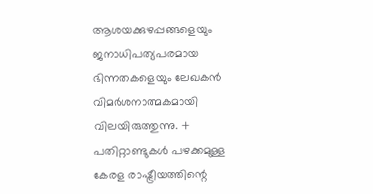ആശയക്കുഴപ്പങ്ങളെയും ജനാധിപത്യപരമായ ഭിന്നതകളെയും ലേഖകൻ വിമർശനാത്മകമായി വിലയിരുത്തുന്നു. +
പതിറ്റാണ്ടുകൾ പഴക്കമുള്ള കേരള രാഷ്ട്രീയത്തിന്റെ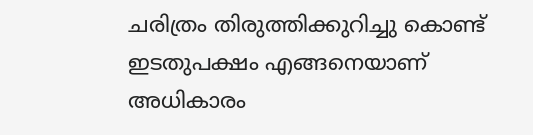ചരിത്രം തിരുത്തിക്കുറിച്ചു കൊണ്ട് ഇടതുപക്ഷം എങ്ങനെയാണ് അധികാരം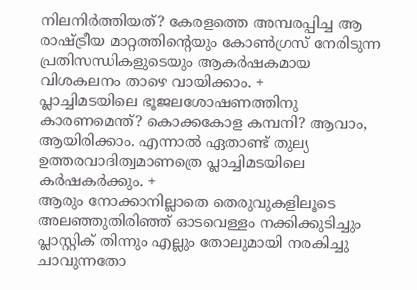നിലനിർത്തിയത്? കേരളത്തെ അമ്പരപ്പിച്ച ആ രാഷ്ട്രീയ മാറ്റത്തിന്റെയും കോൺഗ്രസ് നേരിടുന്ന പ്രതിസന്ധികളുടെയും ആകർഷകമായ വിശകലനം താഴെ വായിക്കാം. +
പ്ലാച്ചിമടയിലെ ഭൂജലശോഷണത്തിനു കാരണമെന്ത്? കൊക്കകോള കമ്പനി? ആവാം, ആയിരിക്കാം. എന്നാൽ ഏതാണ്ട് തുല്യ ഉത്തരവാദിത്വമാണത്രെ പ്ലാച്ചിമടയിലെ കർഷകർക്കും. +
ആരും നോക്കാനില്ലാതെ തെരുവുകളിലൂടെ അലഞ്ഞുതിരിഞ്ഞ് ഓടവെള്ളം നക്കിക്കുടിച്ചും പ്ലാസ്റ്റിക് തിന്നും എല്ലും തോലുമായി നരകിച്ചു ചാവുന്നതോ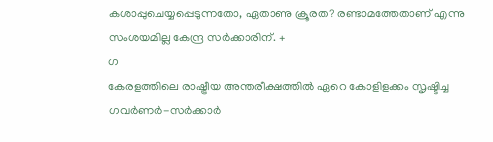കശാപ്പുചെയ്യപ്പെടുന്നതോ, ഏതാണു ക്രൂരത? രണ്ടാമത്തേതാണ് എന്നു സംശയമില്ല കേന്ദ്ര സർക്കാരിന്. +
ഗ
കേരളത്തിലെ രാഷ്ട്രീയ അന്തരീക്ഷത്തിൽ ഏറെ കോളിളക്കം സൃഷ്ടിച്ച ഗവർണർ-സർക്കാർ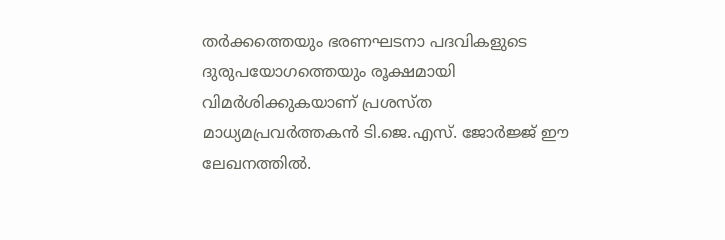തർക്കത്തെയും ഭരണഘടനാ പദവികളുടെ ദുരുപയോഗത്തെയും രൂക്ഷമായി വിമർശിക്കുകയാണ് പ്രശസ്ത മാധ്യമപ്രവർത്തകൻ ടി.ജെ.എസ്. ജോർജ്ജ് ഈ ലേഖനത്തിൽ.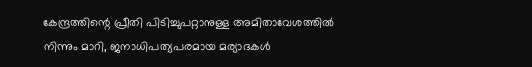കേന്ദ്രത്തിന്റെ പ്രീതി പിടിച്ചുപറ്റാനുള്ള അമിതാവേശത്തിൽ നിന്നും മാറി, ജനാധിപത്യപരമായ മര്യാദകൾ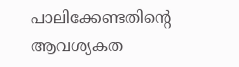പാലിക്കേണ്ടതിന്റെ ആവശ്യകത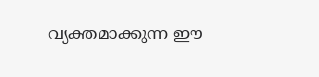വ്യക്തമാക്കുന്ന ഈ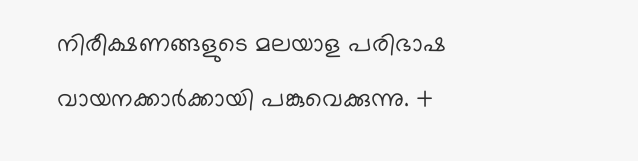നിരീക്ഷണങ്ങളുടെ മലയാള പരിഭാഷ വായനക്കാർക്കായി പങ്കുവെക്കുന്നു. +